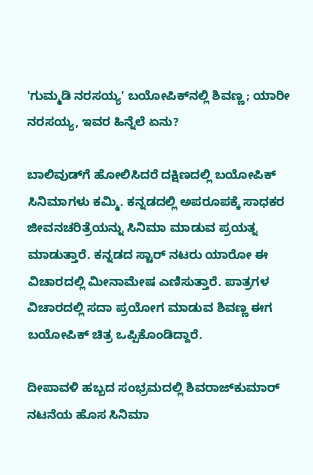'ಗುಮ್ಮಡಿ ನರಸಯ್ಯ' ಬಯೋಪಿಕ್‌ನಲ್ಲಿ ಶಿವಣ್ಣ; ಯಾರೀ ನರಸಯ್ಯ, ಇವರ ಹಿನ್ನೆಲೆ ಏನು?

ಬಾಲಿವುಡ್‌ಗೆ ಹೋಲಿಸಿದರೆ ದಕ್ಷಿಣದಲ್ಲಿ ಬಯೋಪಿಕ್ ಸಿನಿಮಾಗಳು ಕಮ್ಮಿ. ಕನ್ನಡದಲ್ಲಿ ಅಪರೂಪಕ್ಕೆ ಸಾಧಕರ ಜೀವನಚರಿತ್ರೆಯನ್ನು ಸಿನಿಮಾ ಮಾಡುವ ಪ್ರಯತ್ನ ಮಾಡುತ್ತಾರೆ. ಕನ್ನಡದ ಸ್ಟಾರ್ ನಟರು ಯಾರೋ ಈ ವಿಚಾರದಲ್ಲಿ ಮೀನಾಮೇಷ ಎಣಿಸುತ್ತಾರೆ. ಪಾತ್ರಗಳ ವಿಚಾರದಲ್ಲಿ ಸದಾ ಪ್ರಯೋಗ ಮಾಡುವ ಶಿವಣ್ಣ ಈಗ ಬಯೋಪಿಕ್ ಚಿತ್ರ ಒಪ್ಪಿಕೊಂಡಿದ್ದಾರೆ.

ದೀಪಾವಳಿ ಹಬ್ಬದ ಸಂಭ್ರಮದಲ್ಲಿ ಶಿವರಾಜ್‌ಕುಮಾರ್ ನಟನೆಯ ಹೊಸ ಸಿನಿಮಾ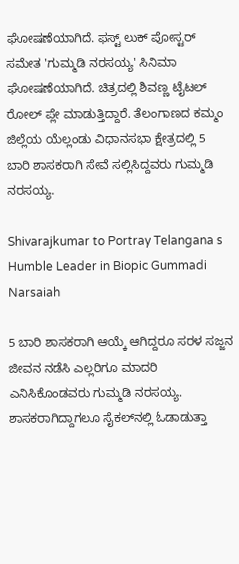ಘೋಷಣೆಯಾಗಿದೆ. ಫಸ್ಟ್ ಲುಕ್ ಪೋಸ್ಟರ್ ಸಮೇತ 'ಗುಮ್ಮಡಿ ನರಸಯ್ಯ' ಸಿನಿಮಾ ಘೋಷಣೆಯಾಗಿದೆ. ಚಿತ್ರದಲ್ಲಿ ಶಿವಣ್ಣ ಟೈಟಲ್ ರೋಲ್ ಪ್ಲೇ ಮಾಡುತ್ತಿದ್ದಾರೆ. ತೆಲಂಗಾಣದ ಕಮ್ಮಂ ಜಿಲ್ಲೆಯ ಯೆಲ್ಲಂಡು ವಿಧಾನಸಭಾ ಕ್ಷೇತ್ರದಲ್ಲಿ 5 ಬಾರಿ ಶಾಸಕರಾಗಿ ಸೇವೆ ಸಲ್ಲಿಸಿದ್ದವರು ಗುಮ್ಮಡಿ ನರಸಯ್ಯ.

Shivarajkumar to Portray Telangana s Humble Leader in Biopic Gummadi Narsaiah

5 ಬಾರಿ ಶಾಸಕರಾಗಿ ಆಯ್ಕೆ ಆಗಿದ್ದರೂ ಸರಳ ಸಜ್ಜನ ಜೀವನ ನಡೆಸಿ ಎಲ್ಲರಿಗೂ ಮಾದರಿ ಎನಿಸಿಕೊಂಡವರು ಗುಮ್ಮಡಿ ನರಸಯ್ಯ. ಶಾಸಕರಾಗಿದ್ದಾಗಲೂ ಸೈಕಲ್‌ನಲ್ಲಿ ಓಡಾಡುತ್ತಾ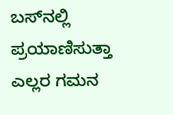ಬಸ್‌ನಲ್ಲಿ ಪ್ರಯಾಣಿಸುತ್ತಾ ಎಲ್ಲರ ಗಮನ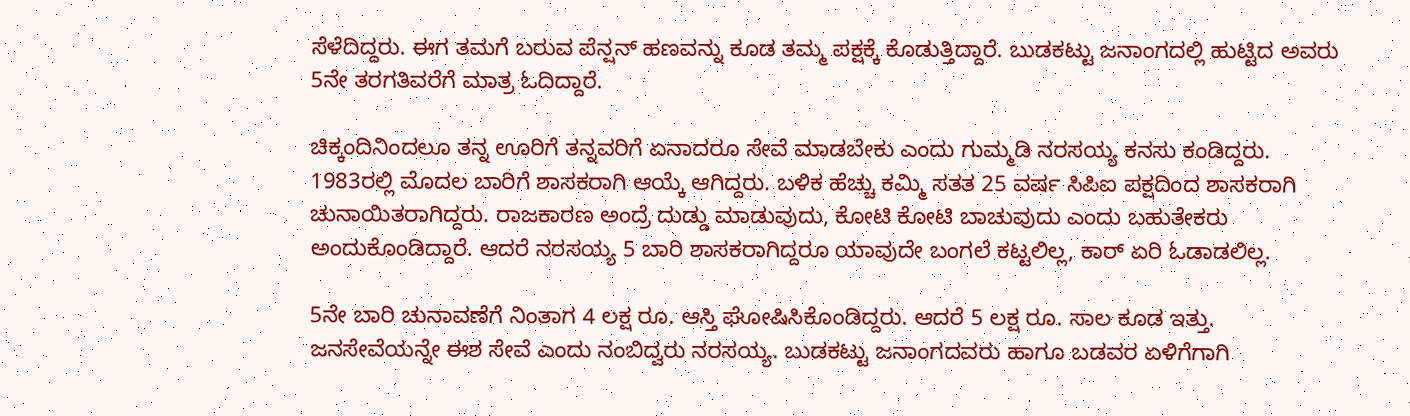ಸೆಳೆದಿದ್ದರು. ಈಗ ತಮಗೆ ಬರುವ ಪೆನ್ಷನ್ ಹಣವನ್ನು ಕೂಡ ತಮ್ಮ ಪಕ್ಷಕ್ಕೆ ಕೊಡುತ್ತಿದ್ದಾರೆ. ಬುಡಕಟ್ಟು ಜನಾಂಗದಲ್ಲಿ ಹುಟ್ಟಿದ ಅವರು 5ನೇ ತರಗತಿವರೆಗೆ ಮಾತ್ರ ಓದಿದ್ದಾರೆ.

ಚಿಕ್ಕಂದಿನಿಂದಲೂ ತನ್ನ ಊರಿಗೆ ತನ್ನವರಿಗೆ ಏನಾದರೂ ಸೇವೆ ಮಾಡಬೇಕು ಎಂದು ಗುಮ್ಮಡಿ ನರಸಯ್ಯ ಕನಸು ಕಂಡಿದ್ದರು. 1983ರಲ್ಲಿ ಮೊದಲ ಬಾರಿಗೆ ಶಾಸಕರಾಗಿ ಆಯ್ಕೆ ಆಗಿದ್ದರು. ಬಳಿಕ ಹೆಚ್ಚು ಕಮ್ಮಿ ಸತತ 25 ವರ್ಷ ಸಿಪಿಐ ಪಕ್ಷದಿಂದ ಶಾಸಕರಾಗಿ ಚುನಾಯಿತರಾಗಿದ್ದರು. ರಾಜಕಾರಣ ಅಂದ್ರೆ ದುಡ್ಡು ಮಾಡುವುದು, ಕೋಟಿ ಕೋಟಿ ಬಾಚುವುದು ಎಂದು ಬಹುತೇಕರು ಅಂದುಕೊಂಡಿದ್ದಾರೆ. ಆದರೆ ನರಸಯ್ಯ 5 ಬಾರಿ ಶಾಸಕರಾಗಿದ್ದರೂ ಯಾವುದೇ ಬಂಗಲೆ ಕಟ್ಟಲಿಲ್ಲ, ಕಾರ್ ಏರಿ ಓಡಾಡಲಿಲ್ಲ.

5ನೇ ಬಾರಿ ಚುನಾವಣೆಗೆ ನಿಂತಾಗ 4 ಲಕ್ಷ ರೂ. ಆಸ್ತಿ ಘೋಷಿಸಿಕೊಂಡಿದ್ದರು. ಆದರೆ 5 ಲಕ್ಷ ರೂ. ಸಾಲ ಕೂಡ ಇತ್ತು. ಜನಸೇವೆಯನ್ನೇ ಈಶ ಸೇವೆ ಎಂದು ನಂಬಿದ್ವರು ನರಸಯ್ಯ. ಬುಡಕಟ್ಟು ಜನಾಂಗದವರು ಹಾಗೂ ಬಡವರ ಏಳಿಗೆಗಾಗಿ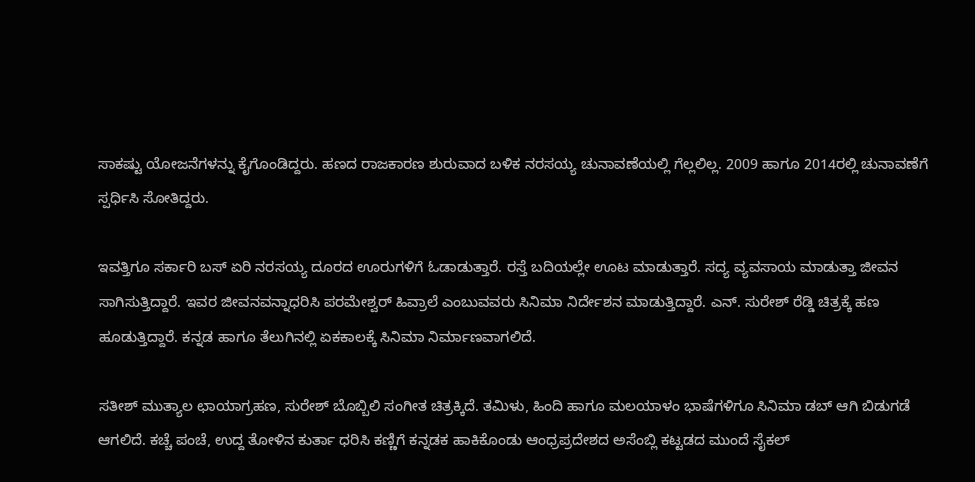ಸಾಕಷ್ಟು ಯೋಜನೆಗಳನ್ನು ಕೈಗೊಂಡಿದ್ದರು. ಹಣದ ರಾಜಕಾರಣ ಶುರುವಾದ ಬಳಿಕ ನರಸಯ್ಯ ಚುನಾವಣೆಯಲ್ಲಿ ಗೆಲ್ಲಲಿಲ್ಲ. 2009 ಹಾಗೂ 2014ರಲ್ಲಿ ಚುನಾವಣೆಗೆ ಸ್ಪರ್ಧಿಸಿ ಸೋತಿದ್ದರು.

ಇವತ್ತಿಗೂ ಸರ್ಕಾರಿ ಬಸ್ ಏರಿ ನರಸಯ್ಯ ದೂರದ ಊರುಗಳಿಗೆ ಓಡಾಡುತ್ತಾರೆ. ರಸ್ತೆ ಬದಿಯಲ್ಲೇ ಊಟ ಮಾಡುತ್ತಾರೆ. ಸದ್ಯ ವ್ಯವಸಾಯ ಮಾಡುತ್ತಾ ಜೀವನ ಸಾಗಿಸುತ್ತಿದ್ದಾರೆ. ಇವರ ಜೀವನವನ್ನಾಧರಿಸಿ ಪರಮೇಶ್ವರ್ ಹಿವ್ರಾಲೆ ಎಂಬುವವರು ಸಿನಿಮಾ ನಿರ್ದೇಶನ ಮಾಡುತ್ತಿದ್ದಾರೆ. ಎನ್. ಸುರೇಶ್ ರೆಡ್ಡಿ ಚಿತ್ರಕ್ಕೆ ಹಣ ಹೂಡುತ್ತಿದ್ದಾರೆ. ಕನ್ನಡ ಹಾಗೂ ತೆಲುಗಿನಲ್ಲಿ ಏಕಕಾಲಕ್ಕೆ ಸಿನಿಮಾ ನಿರ್ಮಾಣವಾಗಲಿದೆ.

ಸತೀಶ್ ಮುತ್ಯಾಲ ಛಾಯಾಗ್ರಹಣ, ಸುರೇಶ್ ಬೊಬ್ಬಿಲಿ ಸಂಗೀತ ಚಿತ್ರಕ್ಕಿದೆ. ತಮಿಳು, ಹಿಂದಿ ಹಾಗೂ ಮಲಯಾಳಂ ಭಾಷೆಗಳಿಗೂ ಸಿನಿಮಾ ಡಬ್ ಆಗಿ ಬಿಡುಗಡೆ ಆಗಲಿದೆ. ಕಚ್ಚೆ ಪಂಚೆ, ಉದ್ದ ತೋಳಿನ ಕುರ್ತಾ ಧರಿಸಿ ಕಣ್ಣಿಗೆ ಕನ್ನಡಕ ಹಾಕಿಕೊಂಡು ಆಂಧ್ರಪ್ರದೇಶದ ಅಸೆಂಬ್ಲಿ ಕಟ್ಟಡದ ಮುಂದೆ ಸೈಕಲ್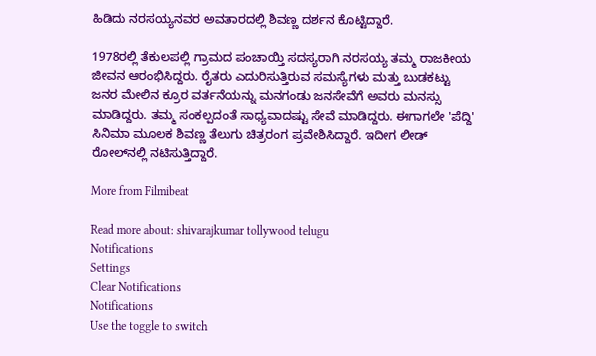ಹಿಡಿದು ನರಸಯ್ಯನವರ ಅವತಾರದಲ್ಲಿ ಶಿವಣ್ಣ ದರ್ಶನ ಕೊಟ್ಟಿದ್ದಾರೆ.

1978ರಲ್ಲಿ ತೆಕುಲಪಲ್ಲಿ ಗ್ರಾಮದ ಪಂಚಾಯ್ತಿ ಸದಸ್ಯರಾಗಿ ನರಸಯ್ಯ ತಮ್ಮ ರಾಜಕೀಯ ಜೀವನ ಆರಂಭಿಸಿದ್ದರು. ರೈತರು ಎದುರಿಸುತ್ತಿರುವ ಸಮಸ್ಯೆಗಳು ಮತ್ತು ಬುಡಕಟ್ಟು ಜನರ ಮೇಲಿನ ಕ್ರೂರ ವರ್ತನೆಯನ್ನು ಮನಗಂಡು ಜನಸೇವೆಗೆ ಅವರು ಮನಸ್ಸು ಮಾಡಿದ್ದರು. ತಮ್ಮ ಸಂಕಲ್ಪದಂತೆ ಸಾಧ್ಯವಾದಷ್ಟು ಸೇವೆ ಮಾಡಿದ್ದರು. ಈಗಾಗಲೇ 'ಪೆದ್ದಿ' ಸಿನಿಮಾ ಮೂಲಕ ಶಿವಣ್ಣ ತೆಲುಗು ಚಿತ್ರರಂಗ ಪ್ರವೇಶಿಸಿದ್ದಾರೆ. ಇದೀಗ ಲೀಡ್ ರೋಲ್‌ನಲ್ಲಿ ನಟಿಸುತ್ತಿದ್ದಾರೆ.

More from Filmibeat

Read more about: shivarajkumar tollywood telugu
Notifications
Settings
Clear Notifications
Notifications
Use the toggle to switch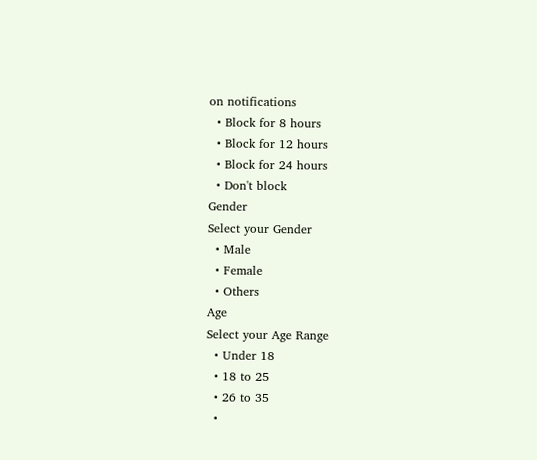on notifications
  • Block for 8 hours
  • Block for 12 hours
  • Block for 24 hours
  • Don't block
Gender
Select your Gender
  • Male
  • Female
  • Others
Age
Select your Age Range
  • Under 18
  • 18 to 25
  • 26 to 35
  •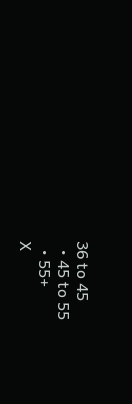36 to 45
  • 45 to 55
  • 55+
X